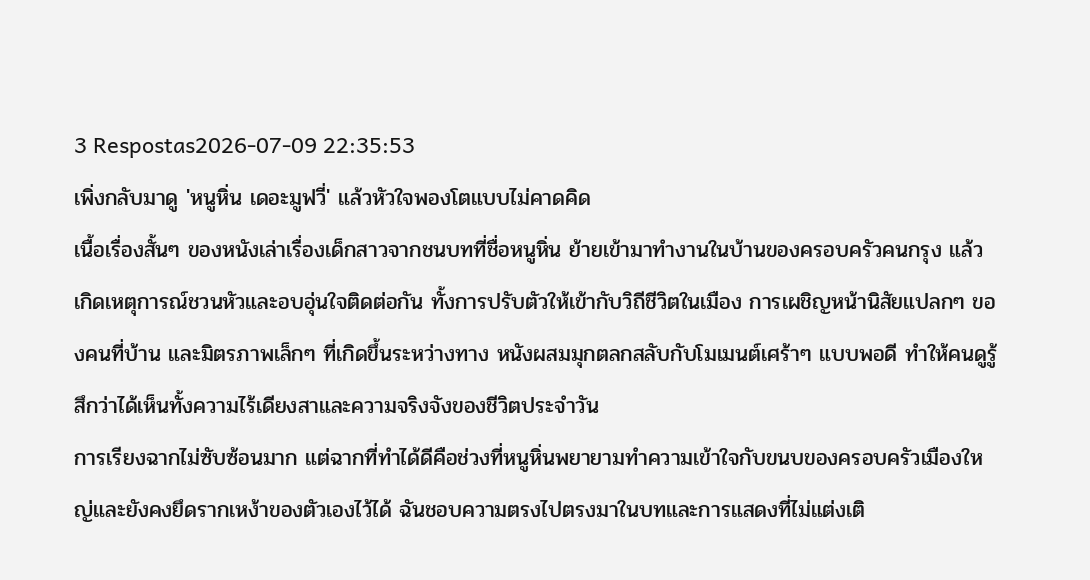3 Respostas2026-07-09 22:35:53
เพิ่งกลับมาดู 'หนูหิ่น เดอะมูฟวี่' แล้วหัวใจพองโตแบบไม่คาดคิด
เนื้อเรื่องสั้นๆ ของหนังเล่าเรื่องเด็กสาวจากชนบทที่ชื่อหนูหิ่น ย้ายเข้ามาทำงานในบ้านของครอบครัวคนกรุง แล้วเกิดเหตุการณ์ชวนหัวและอบอุ่นใจติดต่อกัน ทั้งการปรับตัวให้เข้ากับวิถีชีวิตในเมือง การเผชิญหน้านิสัยแปลกๆ ของคนที่บ้าน และมิตรภาพเล็กๆ ที่เกิดขึ้นระหว่างทาง หนังผสมมุกตลกสลับกับโมเมนต์เศร้าๆ แบบพอดี ทำให้คนดูรู้สึกว่าได้เห็นทั้งความไร้เดียงสาและความจริงจังของชีวิตประจำวัน
การเรียงฉากไม่ซับซ้อนมาก แต่ฉากที่ทำได้ดีคือช่วงที่หนูหิ่นพยายามทำความเข้าใจกับขนบของครอบครัวเมืองใหญ่และยังคงยึดรากเหง้าของตัวเองไว้ได้ ฉันชอบความตรงไปตรงมาในบทและการแสดงที่ไม่แต่งเติ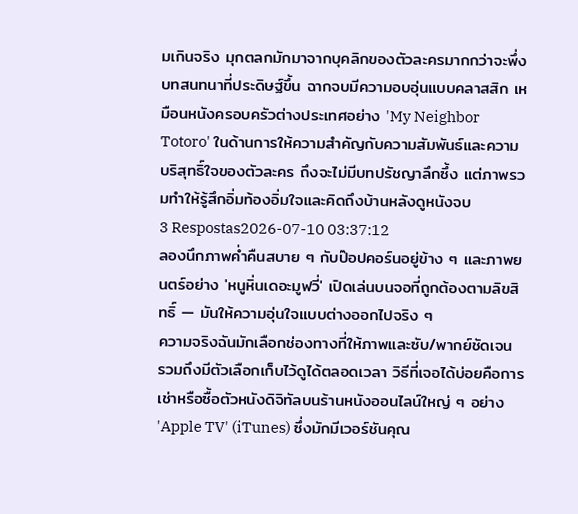มเกินจริง มุกตลกมักมาจากบุคลิกของตัวละครมากกว่าจะพึ่งบทสนทนาที่ประดิษฐ์ขึ้น ฉากจบมีความอบอุ่นแบบคลาสสิก เหมือนหนังครอบครัวต่างประเทศอย่าง 'My Neighbor Totoro' ในด้านการให้ความสำคัญกับความสัมพันธ์และความบริสุทธิ์ใจของตัวละคร ถึงจะไม่มีบทปรัชญาลึกซึ้ง แต่ภาพรวมทำให้รู้สึกอิ่มท้องอิ่มใจและคิดถึงบ้านหลังดูหนังจบ
3 Respostas2026-07-10 03:37:12
ลองนึกภาพค่ำคืนสบาย ๆ กับป๊อปคอร์นอยู่ข้าง ๆ และภาพยนตร์อย่าง 'หนูหิ่นเดอะมูฟวี่' เปิดเล่นบนจอที่ถูกต้องตามลิขสิทธิ์ — มันให้ความอุ่นใจแบบต่างออกไปจริง ๆ
ความจริงฉันมักเลือกช่องทางที่ให้ภาพและซับ/พากย์ชัดเจน รวมถึงมีตัวเลือกเก็บไว้ดูได้ตลอดเวลา วิธีที่เจอได้บ่อยคือการเช่าหรือซื้อตัวหนังดิจิทัลบนร้านหนังออนไลน์ใหญ่ ๆ อย่าง 'Apple TV' (iTunes) ซึ่งมักมีเวอร์ชันคุณ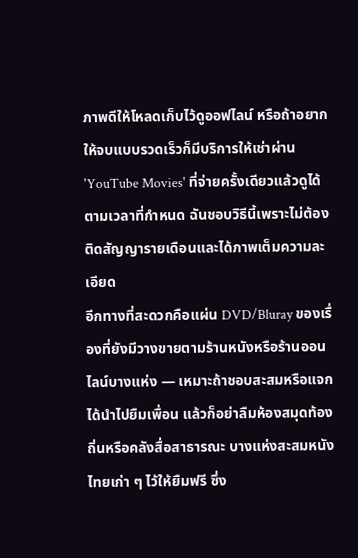ภาพดีให้โหลดเก็บไว้ดูออฟไลน์ หรือถ้าอยากให้จบแบบรวดเร็วก็มีบริการให้เช่าผ่าน 'YouTube Movies' ที่จ่ายครั้งเดียวแล้วดูได้ตามเวลาที่กำหนด ฉันชอบวิธีนี้เพราะไม่ต้องติดสัญญารายเดือนและได้ภาพเต็มความละเอียด
อีกทางที่สะดวกคือแผ่น DVD/Bluray ของเรื่องที่ยังมีวางขายตามร้านหนังหรือร้านออนไลน์บางแห่ง — เหมาะถ้าชอบสะสมหรือแจกได้นำไปยืมเพื่อน แล้วก็อย่าลืมห้องสมุดท้องถิ่นหรือคลังสื่อสาธารณะ บางแห่งสะสมหนังไทยเก่า ๆ ไว้ให้ยืมฟรี ซึ่ง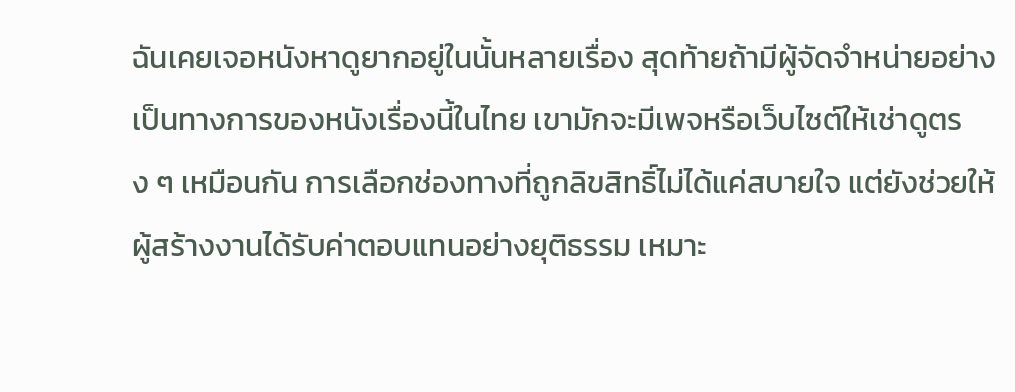ฉันเคยเจอหนังหาดูยากอยู่ในนั้นหลายเรื่อง สุดท้ายถ้ามีผู้จัดจำหน่ายอย่างเป็นทางการของหนังเรื่องนี้ในไทย เขามักจะมีเพจหรือเว็บไซต์ให้เช่าดูตรง ๆ เหมือนกัน การเลือกช่องทางที่ถูกลิขสิทธิ์ไม่ได้แค่สบายใจ แต่ยังช่วยให้ผู้สร้างงานได้รับค่าตอบแทนอย่างยุติธรรม เหมาะ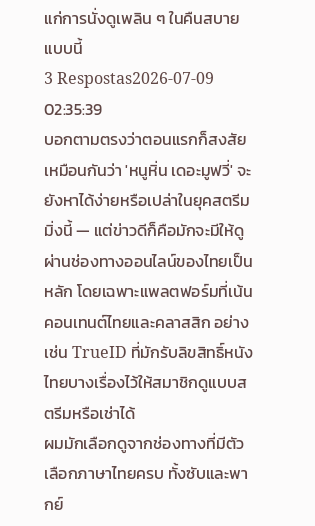แก่การนั่งดูเพลิน ๆ ในคืนสบายแบบนี้
3 Respostas2026-07-09 02:35:39
บอกตามตรงว่าตอนแรกก็สงสัยเหมือนกันว่า 'หนูหิ่น เดอะมูฟวี่' จะยังหาได้ง่ายหรือเปล่าในยุคสตรีมมิ่งนี้ — แต่ข่าวดีก็คือมักจะมีให้ดูผ่านช่องทางออนไลน์ของไทยเป็นหลัก โดยเฉพาะแพลตฟอร์มที่เน้นคอนเทนต์ไทยและคลาสสิก อย่างเช่น TrueID ที่มักรับลิขสิทธิ์หนังไทยบางเรื่องไว้ให้สมาชิกดูแบบสตรีมหรือเช่าได้
ผมมักเลือกดูจากช่องทางที่มีตัวเลือกภาษาไทยครบ ทั้งซับและพากย์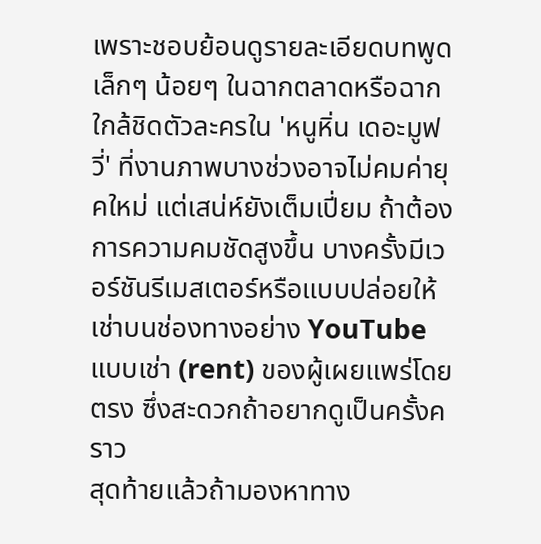เพราะชอบย้อนดูรายละเอียดบทพูดเล็กๆ น้อยๆ ในฉากตลาดหรือฉากใกล้ชิดตัวละครใน 'หนูหิ่น เดอะมูฟวี่' ที่งานภาพบางช่วงอาจไม่คมค่ายุคใหม่ แต่เสน่ห์ยังเต็มเปี่ยม ถ้าต้องการความคมชัดสูงขึ้น บางครั้งมีเวอร์ชันรีเมสเตอร์หรือแบบปล่อยให้เช่าบนช่องทางอย่าง YouTube แบบเช่า (rent) ของผู้เผยแพร่โดยตรง ซึ่งสะดวกถ้าอยากดูเป็นครั้งคราว
สุดท้ายแล้วถ้ามองหาทาง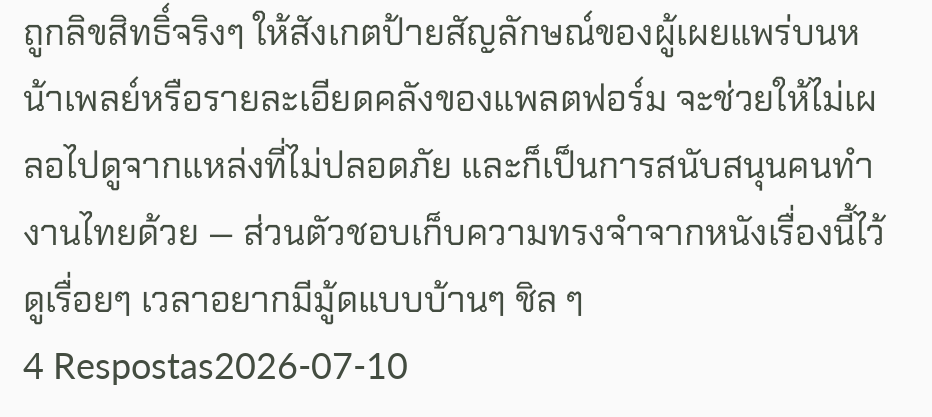ถูกลิขสิทธิ์จริงๆ ให้สังเกตป้ายสัญลักษณ์ของผู้เผยแพร่บนหน้าเพลย์หรือรายละเอียดคลังของแพลตฟอร์ม จะช่วยให้ไม่เผลอไปดูจากแหล่งที่ไม่ปลอดภัย และก็เป็นการสนับสนุนคนทำงานไทยด้วย — ส่วนตัวชอบเก็บความทรงจำจากหนังเรื่องนี้ไว้ดูเรื่อยๆ เวลาอยากมีมู้ดแบบบ้านๆ ชิล ๆ
4 Respostas2026-07-10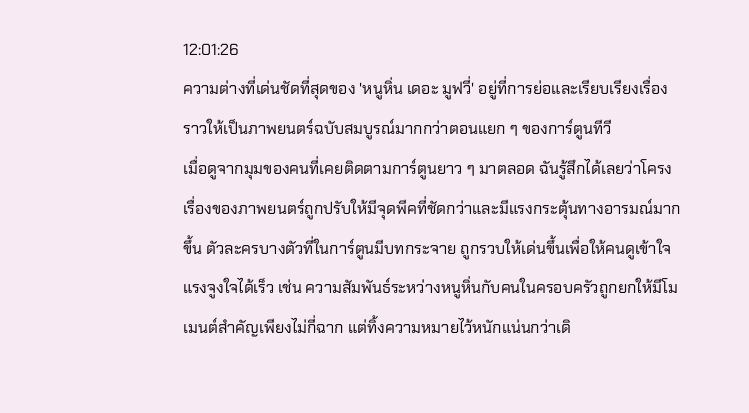12:01:26
ความต่างที่เด่นชัดที่สุดของ 'หนูหิ่น เดอะ มูฟวี่' อยู่ที่การย่อและเรียบเรียงเรื่องราวให้เป็นภาพยนตร์ฉบับสมบูรณ์มากกว่าตอนแยก ๆ ของการ์ตูนทีวี
เมื่อดูจากมุมของคนที่เคยติดตามการ์ตูนยาว ๆ มาตลอด ฉันรู้สึกได้เลยว่าโครงเรื่องของภาพยนตร์ถูกปรับให้มีจุดพีคที่ชัดกว่าและมีแรงกระตุ้นทางอารมณ์มากขึ้น ตัวละครบางตัวที่ในการ์ตูนมีบทกระจาย ถูกรวบให้เด่นขึ้นเพื่อให้คนดูเข้าใจแรงจูงใจได้เร็ว เช่น ความสัมพันธ์ระหว่างหนูหิ่นกับคนในครอบครัวถูกยกให้มีโมเมนต์สำคัญเพียงไม่กี่ฉาก แต่ทิ้งความหมายไว้หนักแน่นกว่าเดิ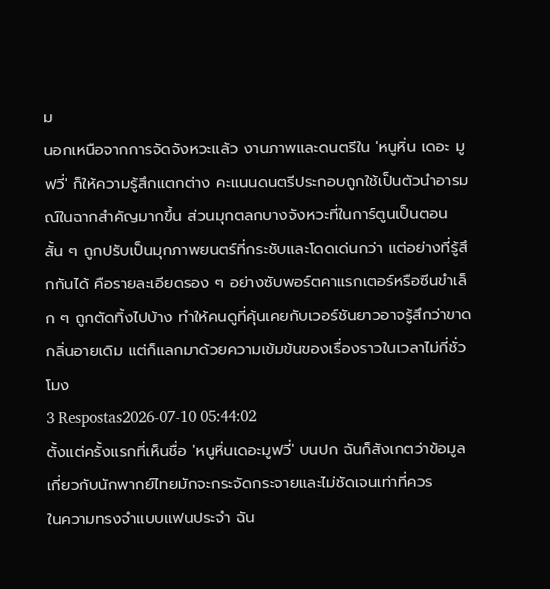ม
นอกเหนือจากการจัดจังหวะแล้ว งานภาพและดนตรีใน 'หนูหิ่น เดอะ มูฟวี่' ก็ให้ความรู้สึกแตกต่าง คะแนนดนตรีประกอบถูกใช้เป็นตัวนำอารมณ์ในฉากสำคัญมากขึ้น ส่วนมุกตลกบางจังหวะที่ในการ์ตูนเป็นตอนสั้น ๆ ถูกปรับเป็นมุกภาพยนตร์ที่กระชับและโดดเด่นกว่า แต่อย่างที่รู้สึกกันได้ คือรายละเอียดรอง ๆ อย่างซับพอร์ตคาแรกเตอร์หรือซีนขำเล็ก ๆ ถูกตัดทิ้งไปบ้าง ทำให้คนดูที่คุ้นเคยกับเวอร์ชันยาวอาจรู้สึกว่าขาดกลิ่นอายเดิม แต่ก็แลกมาด้วยความเข้มข้นของเรื่องราวในเวลาไม่กี่ชั่วโมง
3 Respostas2026-07-10 05:44:02
ตั้งแต่ครั้งแรกที่เห็นชื่อ 'หนูหิ่นเดอะมูฟวี่' บนปก ฉันก็สังเกตว่าข้อมูลเกี่ยวกับนักพากย์ไทยมักจะกระจัดกระจายและไม่ชัดเจนเท่าที่ควร
ในความทรงจำแบบแฟนประจำ ฉัน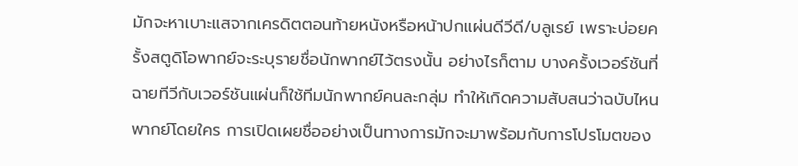มักจะหาเบาะแสจากเครดิตตอนท้ายหนังหรือหน้าปกแผ่นดีวีดี/บลูเรย์ เพราะบ่อยครั้งสตูดิโอพากย์จะระบุรายชื่อนักพากย์ไว้ตรงนั้น อย่างไรก็ตาม บางครั้งเวอร์ชันที่ฉายทีวีกับเวอร์ชันแผ่นก็ใช้ทีมนักพากย์คนละกลุ่ม ทำให้เกิดความสับสนว่าฉบับไหนพากย์โดยใคร การเปิดเผยชื่ออย่างเป็นทางการมักจะมาพร้อมกับการโปรโมตของ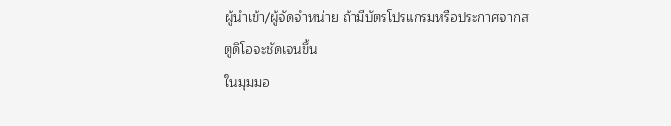ผู้นำเข้า/ผู้จัดจำหน่าย ถ้ามีบัตรโปรแกรมหรือประกาศจากสตูดิโอจะชัดเจนขึ้น
ในมุมมอ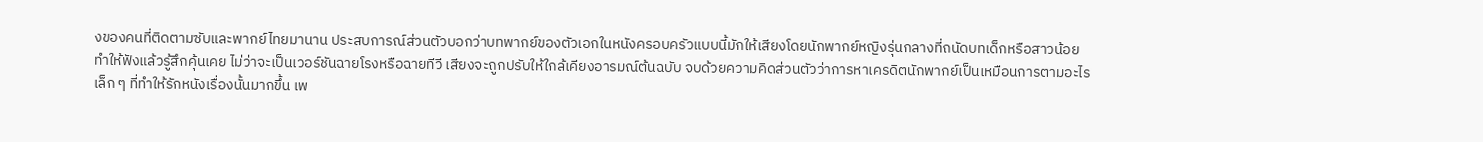งของคนที่ติดตามซับและพากย์ไทยมานาน ประสบการณ์ส่วนตัวบอกว่าบทพากย์ของตัวเอกในหนังครอบครัวแบบนี้มักให้เสียงโดยนักพากย์หญิงรุ่นกลางที่ถนัดบทเด็กหรือสาวน้อย ทำให้ฟังแล้วรู้สึกคุ้นเคย ไม่ว่าจะเป็นเวอร์ชันฉายโรงหรือฉายทีวี เสียงจะถูกปรับให้ใกล้เคียงอารมณ์ต้นฉบับ จบด้วยความคิดส่วนตัวว่าการหาเครดิตนักพากย์เป็นเหมือนการตามอะไรเล็ก ๆ ที่ทำให้รักหนังเรื่องนั้นมากขึ้น เพ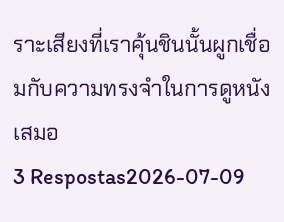ราะเสียงที่เราคุ้นชินนั้นผูกเชื่อมกับความทรงจำในการดูหนังเสมอ
3 Respostas2026-07-09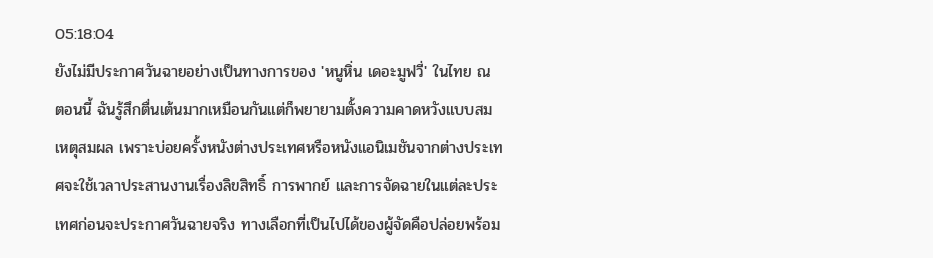05:18:04
ยังไม่มีประกาศวันฉายอย่างเป็นทางการของ 'หนูหิ่น เดอะมูฟวี่' ในไทย ณ ตอนนี้ ฉันรู้สึกตื่นเต้นมากเหมือนกันแต่ก็พยายามตั้งความคาดหวังแบบสมเหตุสมผล เพราะบ่อยครั้งหนังต่างประเทศหรือหนังแอนิเมชันจากต่างประเทศจะใช้เวลาประสานงานเรื่องลิขสิทธิ์ การพากย์ และการจัดฉายในแต่ละประเทศก่อนจะประกาศวันฉายจริง ทางเลือกที่เป็นไปได้ของผู้จัดคือปล่อยพร้อม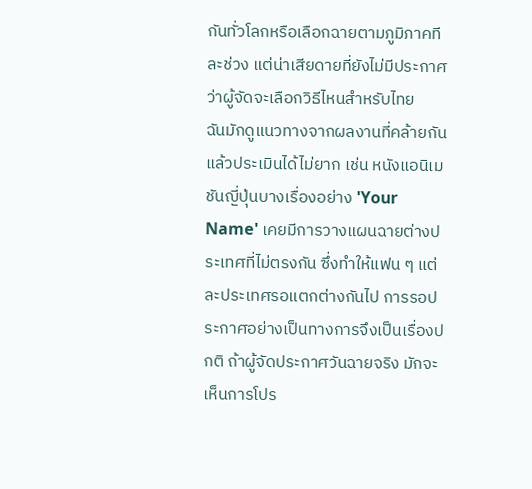กันทั่วโลกหรือเลือกฉายตามภูมิภาคทีละช่วง แต่น่าเสียดายที่ยังไม่มีประกาศว่าผู้จัดจะเลือกวิธีไหนสำหรับไทย
ฉันมักดูแนวทางจากผลงานที่คล้ายกันแล้วประเมินได้ไม่ยาก เช่น หนังแอนิเมชันญี่ปุ่นบางเรื่องอย่าง 'Your Name' เคยมีการวางแผนฉายต่างประเทศที่ไม่ตรงกัน ซึ่งทำให้แฟน ๆ แต่ละประเทศรอแตกต่างกันไป การรอประกาศอย่างเป็นทางการจึงเป็นเรื่องปกติ ถ้าผู้จัดประกาศวันฉายจริง มักจะเห็นการโปร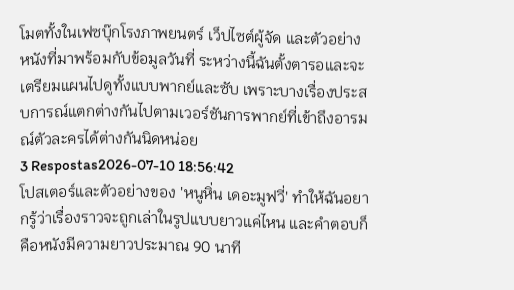โมตทั้งในเฟซบุ๊กโรงภาพยนตร์ เว็ปไซต์ผู้จัด และตัวอย่างหนังที่มาพร้อมกับข้อมูลวันที่ ระหว่างนี้ฉันตั้งตารอและจะเตรียมแผนไปดูทั้งแบบพากย์และซับ เพราะบางเรื่องประสบการณ์แตกต่างกันไปตามเวอร์ชันการพากย์ที่เข้าถึงอารมณ์ตัวละครได้ต่างกันนิดหน่อย
3 Respostas2026-07-10 18:56:42
โปสเตอร์และตัวอย่างของ 'หนูหิ่น เดอะมูฟวี่' ทำให้ฉันอยากรู้ว่าเรื่องราวจะถูกเล่าในรูปแบบยาวแค่ไหน และคำตอบก็คือหนังมีความยาวประมาณ 90 นาที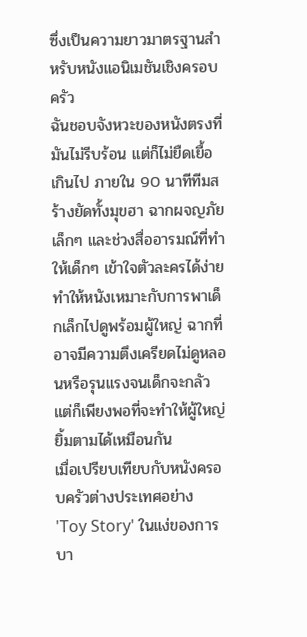ซึ่งเป็นความยาวมาตรฐานสำหรับหนังแอนิเมชันเชิงครอบครัว
ฉันชอบจังหวะของหนังตรงที่มันไม่รีบร้อน แต่ก็ไม่ยืดเยื้อเกินไป ภายใน 90 นาทีทีมสร้างยัดทั้งมุขฮา ฉากผจญภัยเล็กๆ และช่วงสื่ออารมณ์ที่ทำให้เด็กๆ เข้าใจตัวละครได้ง่าย ทำให้หนังเหมาะกับการพาเด็กเล็กไปดูพร้อมผู้ใหญ่ ฉากที่อาจมีความตึงเครียดไม่ดูหลอนหรือรุนแรงจนเด็กจะกลัว แต่ก็เพียงพอที่จะทำให้ผู้ใหญ่ยิ้มตามได้เหมือนกัน
เมื่อเปรียบเทียบกับหนังครอบครัวต่างประเทศอย่าง 'Toy Story' ในแง่ของการบา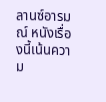ลานซ์อารมณ์ หนังเรื่องนี้เน้นความ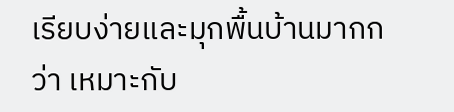เรียบง่ายและมุกพื้นบ้านมากกว่า เหมาะกับ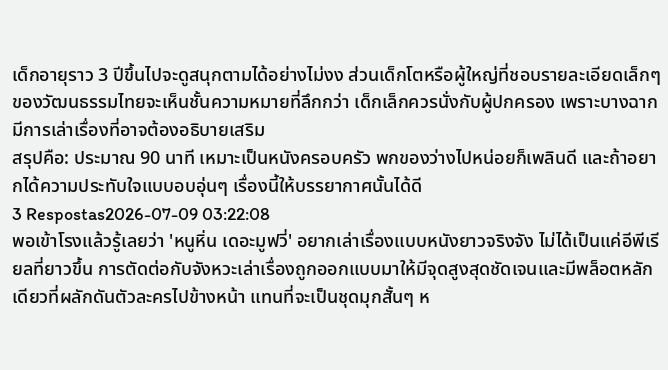เด็กอายุราว 3 ปีขึ้นไปจะดูสนุกตามได้อย่างไม่งง ส่วนเด็กโตหรือผู้ใหญ่ที่ชอบรายละเอียดเล็กๆ ของวัฒนธรรมไทยจะเห็นชั้นความหมายที่ลึกกว่า เด็กเล็กควรนั่งกับผู้ปกครอง เพราะบางฉากมีการเล่าเรื่องที่อาจต้องอธิบายเสริม
สรุปคือ: ประมาณ 90 นาที เหมาะเป็นหนังครอบครัว พกของว่างไปหน่อยก็เพลินดี และถ้าอยากได้ความประทับใจแบบอบอุ่นๆ เรื่องนี้ให้บรรยากาศนั้นได้ดี
3 Respostas2026-07-09 03:22:08
พอเข้าโรงแล้วรู้เลยว่า 'หนูหิ่น เดอะมูฟวี่' อยากเล่าเรื่องแบบหนังยาวจริงจัง ไม่ได้เป็นแค่อีพีเรียลที่ยาวขึ้น การตัดต่อกับจังหวะเล่าเรื่องถูกออกแบบมาให้มีจุดสูงสุดชัดเจนและมีพล็อตหลักเดียวที่ผลักดันตัวละครไปข้างหน้า แทนที่จะเป็นชุดมุกสั้นๆ ห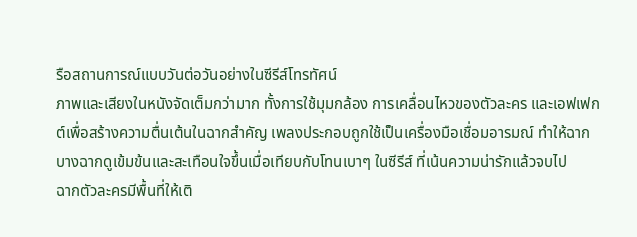รือสถานการณ์แบบวันต่อวันอย่างในซีรีส์โทรทัศน์
ภาพและเสียงในหนังจัดเต็มกว่ามาก ทั้งการใช้มุมกล้อง การเคลื่อนไหวของตัวละคร และเอฟเฟกต์เพื่อสร้างความตื่นเต้นในฉากสำคัญ เพลงประกอบถูกใช้เป็นเครื่องมือเชื่อมอารมณ์ ทำให้ฉากบางฉากดูเข้มข้นและสะเทือนใจขึ้นเมื่อเทียบกับโทนเบาๆ ในซีรีส์ ที่เน้นความน่ารักแล้วจบไป
ฉากตัวละครมีพื้นที่ให้เติ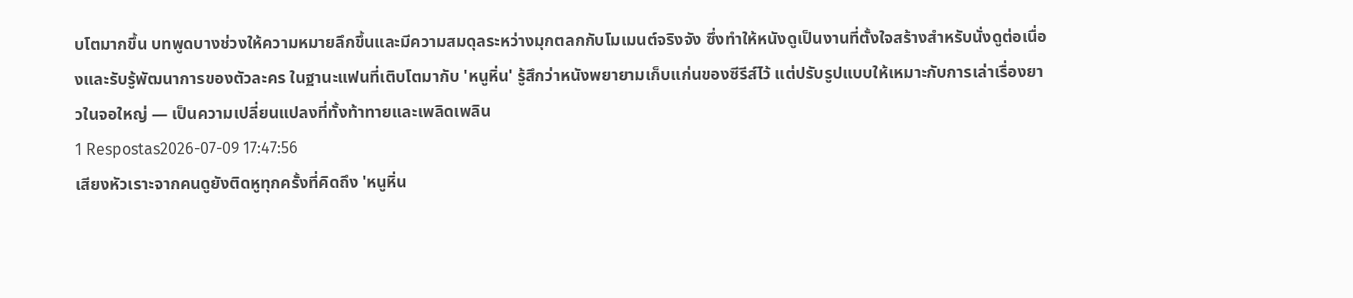บโตมากขึ้น บทพูดบางช่วงให้ความหมายลึกขึ้นและมีความสมดุลระหว่างมุกตลกกับโมเมนต์จริงจัง ซึ่งทำให้หนังดูเป็นงานที่ตั้งใจสร้างสำหรับนั่งดูต่อเนื่องและรับรู้พัฒนาการของตัวละคร ในฐานะแฟนที่เติบโตมากับ 'หนูหิ่น' รู้สึกว่าหนังพยายามเก็บแก่นของซีรีส์ไว้ แต่ปรับรูปแบบให้เหมาะกับการเล่าเรื่องยาวในจอใหญ่ — เป็นความเปลี่ยนแปลงที่ทั้งท้าทายและเพลิดเพลิน
1 Respostas2026-07-09 17:47:56
เสียงหัวเราะจากคนดูยังติดหูทุกครั้งที่คิดถึง 'หนูหิ่น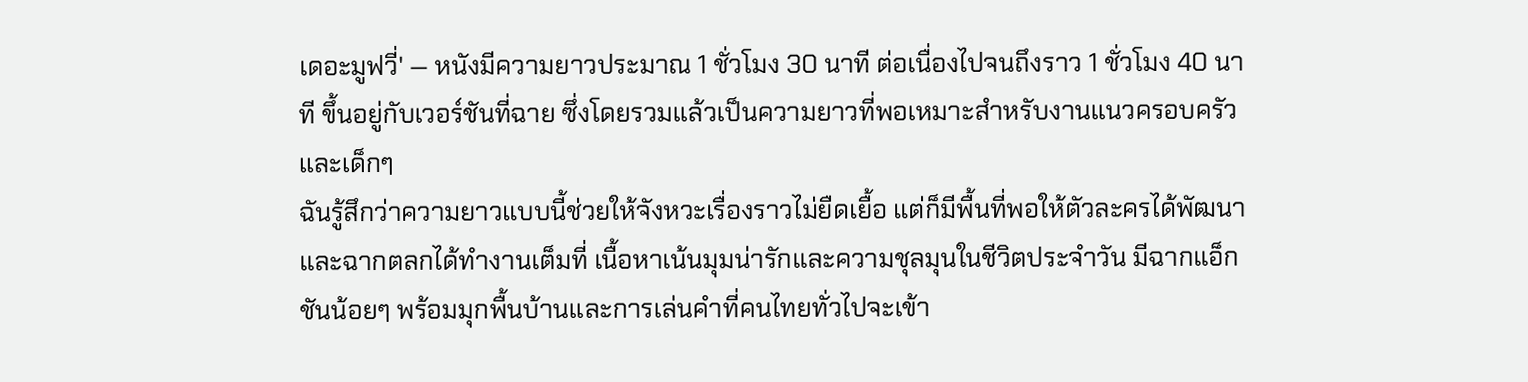เดอะมูฟวี่' — หนังมีความยาวประมาณ 1 ชั่วโมง 30 นาที ต่อเนื่องไปจนถึงราว 1 ชั่วโมง 40 นาที ขึ้นอยู่กับเวอร์ชันที่ฉาย ซึ่งโดยรวมแล้วเป็นความยาวที่พอเหมาะสำหรับงานแนวครอบครัวและเด็กๆ
ฉันรู้สึกว่าความยาวแบบนี้ช่วยให้จังหวะเรื่องราวไม่ยืดเยื้อ แต่ก็มีพื้นที่พอให้ตัวละครได้พัฒนาและฉากตลกได้ทำงานเต็มที่ เนื้อหาเน้นมุมน่ารักและความชุลมุนในชีวิตประจำวัน มีฉากแอ็กชันน้อยๆ พร้อมมุกพื้นบ้านและการเล่นคำที่คนไทยทั่วไปจะเข้า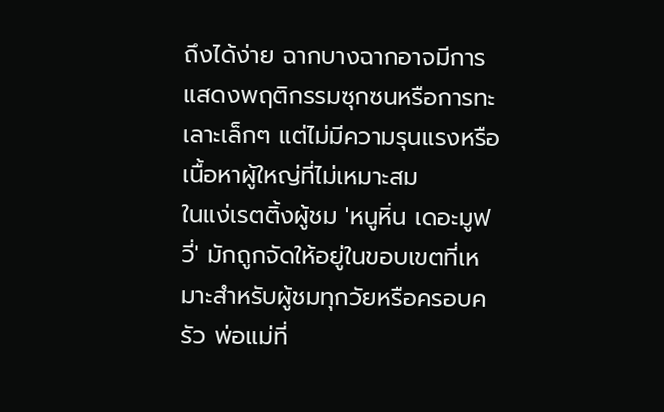ถึงได้ง่าย ฉากบางฉากอาจมีการแสดงพฤติกรรมซุกซนหรือการทะเลาะเล็กๆ แต่ไม่มีความรุนแรงหรือเนื้อหาผู้ใหญ่ที่ไม่เหมาะสม
ในแง่เรตติ้งผู้ชม 'หนูหิ่น เดอะมูฟวี่' มักถูกจัดให้อยู่ในขอบเขตที่เหมาะสำหรับผู้ชมทุกวัยหรือครอบครัว พ่อแม่ที่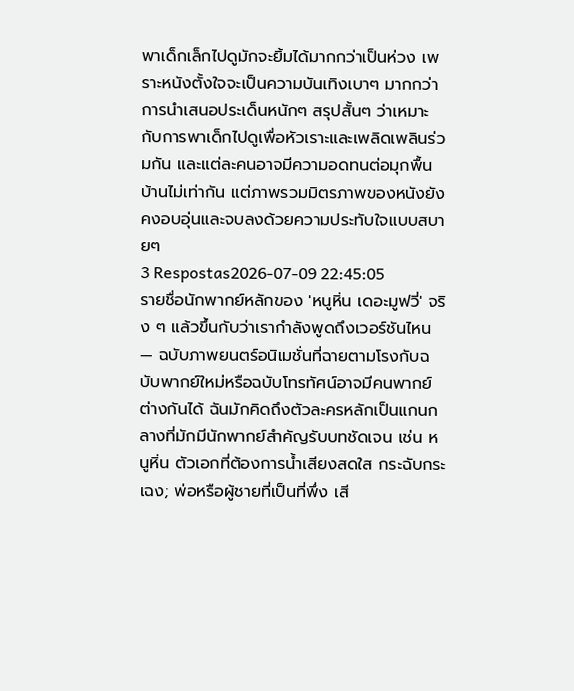พาเด็กเล็กไปดูมักจะยิ้มได้มากกว่าเป็นห่วง เพราะหนังตั้งใจจะเป็นความบันเทิงเบาๆ มากกว่าการนำเสนอประเด็นหนักๆ สรุปสั้นๆ ว่าเหมาะกับการพาเด็กไปดูเพื่อหัวเราะและเพลิดเพลินร่วมกัน และแต่ละคนอาจมีความอดทนต่อมุกพื้นบ้านไม่เท่ากัน แต่ภาพรวมมิตรภาพของหนังยังคงอบอุ่นและจบลงด้วยความประทับใจแบบสบายๆ
3 Respostas2026-07-09 22:45:05
รายชื่อนักพากย์หลักของ 'หนูหิ่น เดอะมูฟวี่' จริง ๆ แล้วขึ้นกับว่าเรากำลังพูดถึงเวอร์ชันไหน — ฉบับภาพยนตร์อนิเมชั่นที่ฉายตามโรงกับฉบับพากย์ใหม่หรือฉบับโทรทัศน์อาจมีคนพากย์ต่างกันได้ ฉันมักคิดถึงตัวละครหลักเป็นแกนกลางที่มักมีนักพากย์สำคัญรับบทชัดเจน เช่น หนูหิ่น ตัวเอกที่ต้องการน้ำเสียงสดใส กระฉับกระเฉง; พ่อหรือผู้ชายที่เป็นที่พึ่ง เสี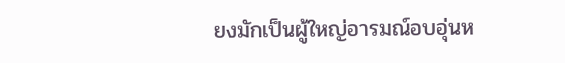ยงมักเป็นผู้ใหญ่อารมณ์อบอุ่นห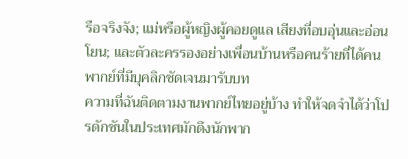รือจริงจัง; แม่หรือผู้หญิงผู้คอยดูแล เสียงที่อบอุ่นและอ่อนโยน; และตัวละครรองอย่างเพื่อนบ้านหรือคนร้ายที่ได้คนพากย์ที่มีบุคลิกชัดเจนมารับบท
ความที่ฉันติดตามงานพากย์ไทยอยู่บ้าง ทำให้จดจำได้ว่าโปรดักชันในประเทศมักดึงนักพาก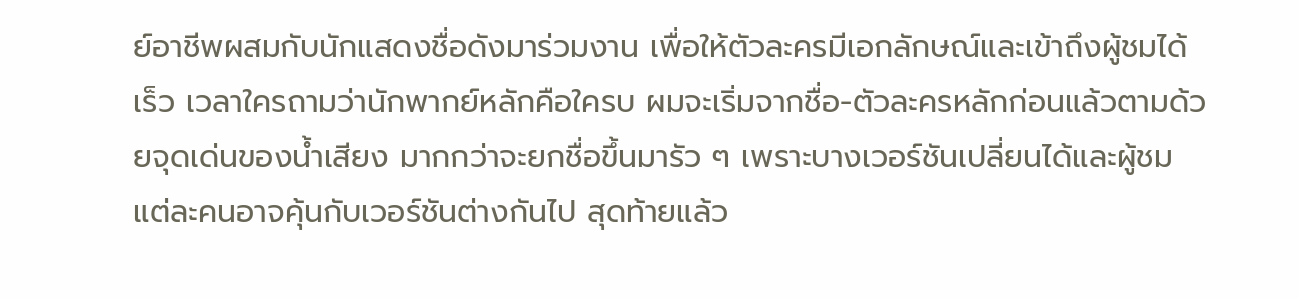ย์อาชีพผสมกับนักแสดงชื่อดังมาร่วมงาน เพื่อให้ตัวละครมีเอกลักษณ์และเข้าถึงผู้ชมได้เร็ว เวลาใครถามว่านักพากย์หลักคือใครบ ผมจะเริ่มจากชื่อ-ตัวละครหลักก่อนแล้วตามด้วยจุดเด่นของน้ำเสียง มากกว่าจะยกชื่อขึ้นมารัว ๆ เพราะบางเวอร์ชันเปลี่ยนได้และผู้ชมแต่ละคนอาจคุ้นกับเวอร์ชันต่างกันไป สุดท้ายแล้ว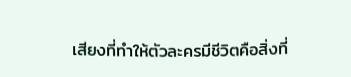เสียงที่ทำให้ตัวละครมีชีวิตคือสิ่งที่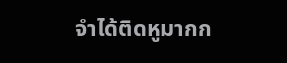จำได้ติดหูมากก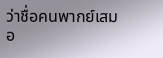ว่าชื่อคนพากย์เสมอ